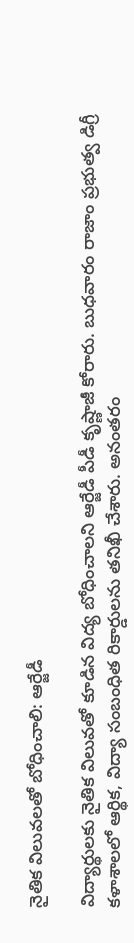నైతిక విలువలతో బోధించాలి: ఆర్జేడీ

విద్యార్థులకు నైతిక విలువతో కూడిన విద్య బోధించాలని ఆర్జేడీ పీడీ కృష్ణాజీ కోరారు. బుధవారం రాజాం ప్రభుత్వ డిగ్రీ కళాశాలలో ఆర్థిక, విద్యా సంబంధిత రికార్డులను తనిఖీ చేశారు. అనంతరం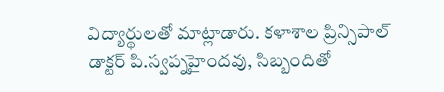విద్యార్థులతో మాట్లాడారు. కళాశాల ప్రిన్సిపాల్‌ డాక్టర్‌ పి.స్వప్నహైందవు, సిబ్బందితో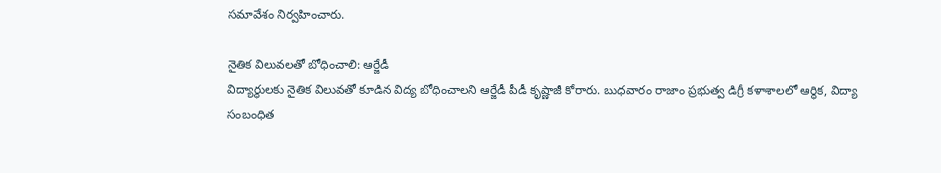సమావేశం నిర్వహించారు.

నైతిక విలువలతో బోధించాలి: ఆర్జేడీ
విద్యార్థులకు నైతిక విలువతో కూడిన విద్య బోధించాలని ఆర్జేడీ పీడీ కృష్ణాజీ కోరారు. బుధవారం రాజాం ప్రభుత్వ డిగ్రీ కళాశాలలో ఆర్థిక, విద్యా సంబంధిత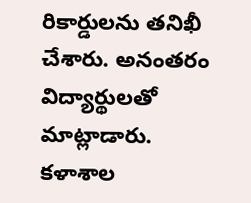రికార్డులను తనిఖీ చేశారు. అనంతరం విద్యార్థులతో మాట్లాడారు. కళాశాల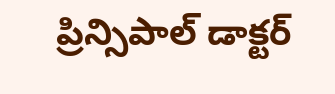ప్రిన్సిపాల్‌ డాక్టర్‌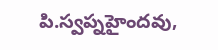పి.స్వప్నహైందవు,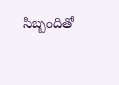సిబ్బందితో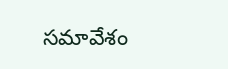సమావేశం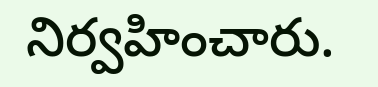నిర్వహించారు.